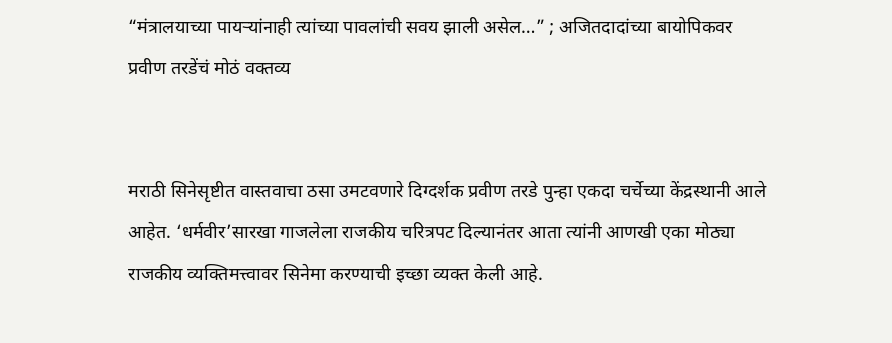“मंत्रालयाच्या पायऱ्यांनाही त्यांच्या पावलांची सवय झाली असेल…” ; अजितदादांच्या बायोपिकवर प्रवीण तरडेंचं मोठं वक्तव्य


मराठी सिनेसृष्टीत वास्तवाचा ठसा उमटवणारे दिग्दर्शक प्रवीण तरडे पुन्हा एकदा चर्चेच्या केंद्रस्थानी आले आहेत. ‘धर्मवीर’सारखा गाजलेला राजकीय चरित्रपट दिल्यानंतर आता त्यांनी आणखी एका मोठ्या राजकीय व्यक्तिमत्त्वावर सिनेमा करण्याची इच्छा व्यक्त केली आहे.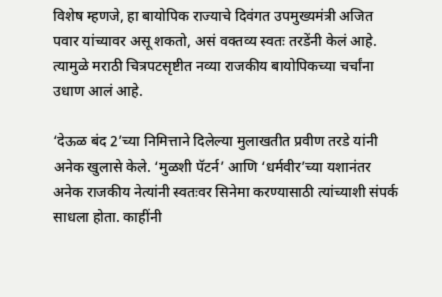विशेष म्हणजे, हा बायोपिक राज्याचे दिवंगत उपमुख्यमंत्री अजित पवार यांच्यावर असू शकतो, असं वक्तव्य स्वतः तरडेंनी केलं आहे. त्यामुळे मराठी चित्रपटसृष्टीत नव्या राजकीय बायोपिकच्या चर्चांना उधाण आलं आहे.

‘देऊळ बंद 2’च्या निमित्ताने दिलेल्या मुलाखतीत प्रवीण तरडे यांनी अनेक खुलासे केले. ‘मुळशी पॅटर्न’ आणि ‘धर्मवीर’च्या यशानंतर अनेक राजकीय नेत्यांनी स्वतःवर सिनेमा करण्यासाठी त्यांच्याशी संपर्क साधला होता. काहींनी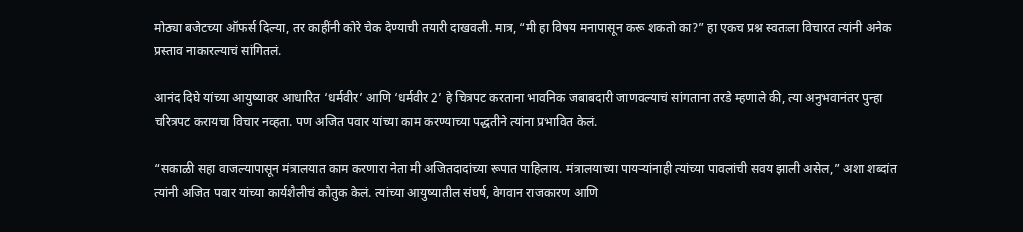मोठ्या बजेटच्या ऑफर्स दिल्या, तर काहींनी कोरे चेक देण्याची तयारी दाखवली. मात्र, “मी हा विषय मनापासून करू शकतो का?” हा एकच प्रश्न स्वतःला विचारत त्यांनी अनेक प्रस्ताव नाकारल्याचं सांगितलं.

आनंद दिघे यांच्या आयुष्यावर आधारित ‘धर्मवीर’ आणि ‘धर्मवीर 2’ हे चित्रपट करताना भावनिक जबाबदारी जाणवल्याचं सांगताना तरडे म्हणाले की, त्या अनुभवानंतर पुन्हा चरित्रपट करायचा विचार नव्हता. पण अजित पवार यांच्या काम करण्याच्या पद्धतीने त्यांना प्रभावित केलं.

“सकाळी सहा वाजल्यापासून मंत्रालयात काम करणारा नेता मी अजितदादांच्या रूपात पाहिलाय. मंत्रालयाच्या पायऱ्यांनाही त्यांच्या पावलांची सवय झाली असेल,” अशा शब्दांत त्यांनी अजित पवार यांच्या कार्यशैलीचं कौतुक केलं. त्यांच्या आयुष्यातील संघर्ष, वेगवान राजकारण आणि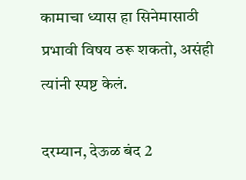कामाचा ध्यास हा सिनेमासाठी प्रभावी विषय ठरू शकतो, असंही त्यांनी स्पष्ट केलं.

दरम्यान, देऊळ बंद 2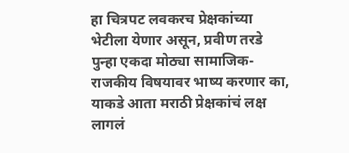हा चित्रपट लवकरच प्रेक्षकांच्या भेटीला येणार असून, प्रवीण तरडे पुन्हा एकदा मोठ्या सामाजिक-राजकीय विषयावर भाष्य करणार का, याकडे आता मराठी प्रेक्षकांचं लक्ष लागलं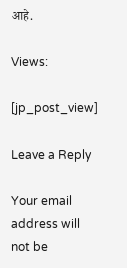आहे.

Views:

[jp_post_view]

Leave a Reply

Your email address will not be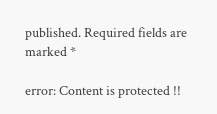published. Required fields are marked *

error: Content is protected !!